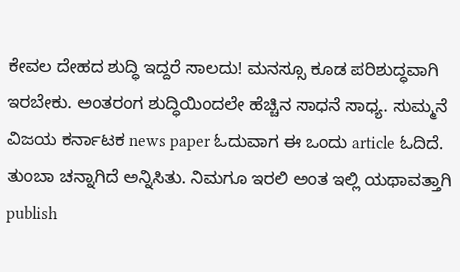ಕೇವಲ ದೇಹದ ಶುದ್ಧಿ ಇದ್ದರೆ ಸಾಲದು! ಮನಸ್ಸೂ ಕೂಡ ಪರಿಶುದ್ಧವಾಗಿ ಇರಬೇಕು. ಅಂತರಂಗ ಶುದ್ಧಿಯಿಂದಲೇ ಹೆಚ್ಚಿನ ಸಾಧನೆ ಸಾಧ್ಯ. ಸುಮ್ಮನೆ ವಿಜಯ ಕರ್ನಾಟಕ news paper ಓದುವಾಗ ಈ ಒಂದು article ಓದಿದೆ. ತುಂಬಾ ಚನ್ನಾಗಿದೆ ಅನ್ನಿಸಿತು. ನಿಮಗೂ ಇರಲಿ ಅಂತ ಇಲ್ಲಿ ಯಥಾವತ್ತಾಗಿ publish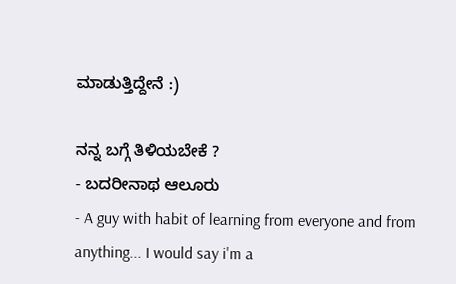ಮಾಡುತ್ತಿದ್ದೇನೆ :)

ನನ್ನ ಬಗ್ಗೆ ತಿಳಿಯಬೇಕೆ ?
- ಬದರೀನಾಥ ಆಲೂರು
- A guy with habit of learning from everyone and from anything... I would say i'm a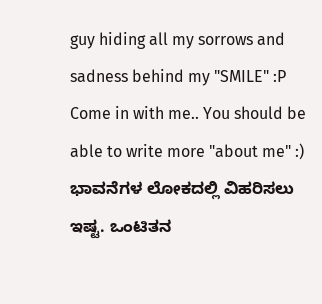guy hiding all my sorrows and sadness behind my "SMILE" :P Come in with me.. You should be able to write more "about me" :) ಭಾವನೆಗಳ ಲೋಕದಲ್ಲಿ ವಿಹರಿಸಲು ಇಷ್ಟ. ಒಂಟಿತನ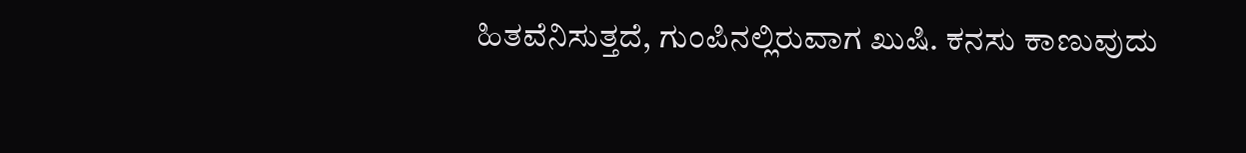ಹಿತವೆನಿಸುತ್ತದೆ, ಗುಂಪಿನಲ್ಲಿರುವಾಗ ಖುಷಿ. ಕನಸು ಕಾಣುವುದು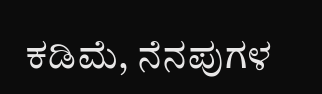ಕಡಿಮೆ, ನೆನಪುಗಳ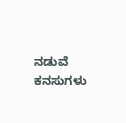ನಡುವೆ ಕನಸುಗಳು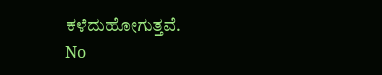ಕಳೆದುಹೋಗುತ್ತವೆ.
No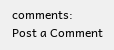comments:
Post a Comment